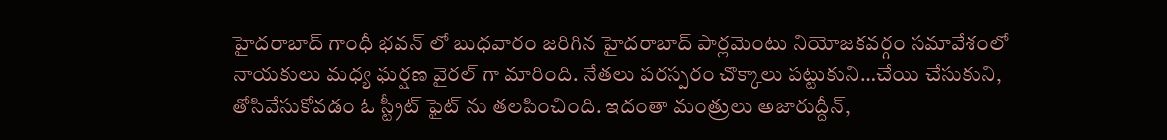హైదరాబాద్ గాంధీ భవన్ లో బుధవారం జరిగిన హైదరాబాద్ పార్లమెంటు నియోజకవర్గం సమావేశంలో నాయకులు మధ్య ఘర్షణ వైరల్ గా మారింది. నేతలు పరస్పరం చొక్కాలు పట్టుకుని…చేయి చేసుకుని, తోసివేసుకోవడం ఓ స్ట్రీట్ ఫైట్ ను తలపించింది. ఇదంతా మంత్రులు అజారుద్దీన్,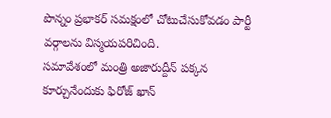పొన్నం ప్రభాకర్ సమక్షంలో చోటుచేసుకోవడం పార్టీ వర్గాలను విస్మయపరిచింది.
సమావేశంలో మంత్రి అజారుద్దీన్ పక్కన కూర్చునేందుకు ఫిరోజ్ ఖాన్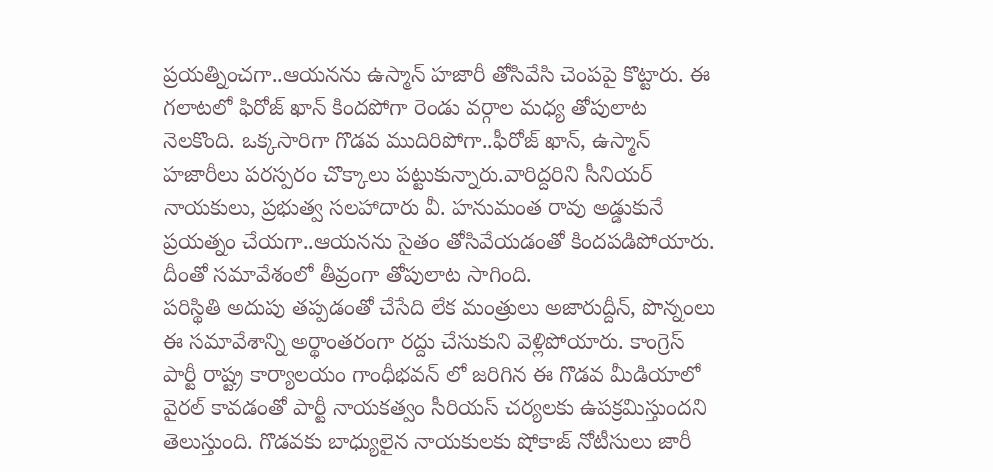ప్రయత్నించగా..ఆయనను ఉస్మాన్ హజారీ తోసివేసి చెంపపై కొట్టారు. ఈ గలాటలో ఫిరోజ్ ఖాన్ కిందపోగా రెండు వర్గాల మధ్య తోపులాట నెలకొంది. ఒక్కసారిగా గొడవ ముదిరిపోగా..ఫీరోజ్ ఖాన్, ఉస్మాన్ హజారీలు పరస్పరం చొక్కాలు పట్టుకున్నారు.వారిద్దరిని సీనియర్ నాయకులు, ప్రభుత్వ సలహాదారు వీ. హనుమంత రావు అడ్డుకునే ప్రయత్నం చేయగా..ఆయనను సైతం తోసివేయడంతో కిందపడిపోయారు. దీంతో సమావేశంలో తీవ్రంగా తోపులాట సాగింది.
పరిస్థితి అదుపు తప్పడంతో చేసేది లేక మంత్రులు అజారుద్దీన్, పొన్నంలు ఈ సమావేశాన్ని అర్థాంతరంగా రద్దు చేసుకుని వెళ్లిపోయారు. కాంగ్రెస్ పార్టీ రాష్ట్ర కార్యాలయం గాంధీభవన్ లో జరిగిన ఈ గొడవ మీడియాలో వైరల్ కావడంతో పార్టీ నాయకత్వం సీరియస్ చర్యలకు ఉపక్రమిస్తుందని తెలుస్తుంది. గొడవకు బాధ్యులైన నాయకులకు షోకాజ్ నోటీసులు జారీ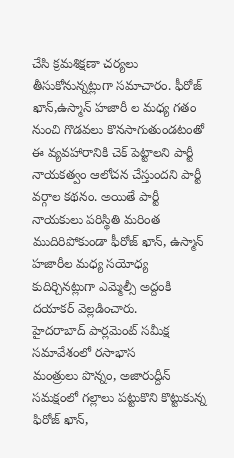చేసి క్రమశిక్షణా చర్యలు తీసుకోనున్నట్లుగా సమాచారం. ఫీరోజ్ ఖాన్,ఉస్మాన్ హజారీ ల మధ్య గతం నుంచి గొడవలు కొనసాగుతుండటంతో ఈ వ్యవహారానికి చెక్ పెట్టాలని పార్టీ నాయకత్వం ఆలోచన చేస్తుందని పార్టీ వర్గాల కథనం. అయితే పార్టీ నాయకులు పరిస్థితి మరింత ముదిరిపోకుండా ఫీరోజ్ ఖాన్, ఉస్మాన్ హజారీల మధ్య సయోధ్య కుదిర్చినట్లుగా ఎమ్మెల్సీ అద్దంకి దయాకర్ వెల్లడించారు.
హైదరాబాద్ పార్లమెంట్ సమీక్ష సమావేశంలో రసాభాస
మంత్రులు పొన్నం, అజారుద్దీన్ సమక్షంలో గల్లాలు పట్టుకొని కొట్టుకున్న ఫిరోజ్ ఖాన్,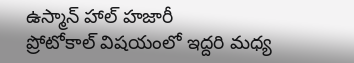ఉస్మాన్ హాల్ హజారీ
ప్రోటోకాల్ విషయంలో ఇద్దరి మధ్య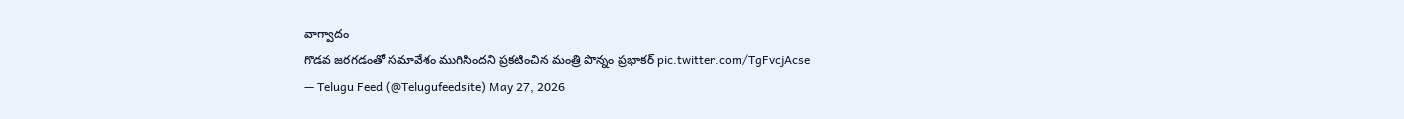వాగ్వాదం
గొడవ జరగడంతో సమావేశం ముగిసిందని ప్రకటించిన మంత్రి పొన్నం ప్రభాకర్ pic.twitter.com/TgFvcjAcse
— Telugu Feed (@Telugufeedsite) May 27, 2026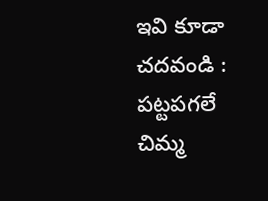ఇవి కూడా చదవండి :
పట్టపగలే చిమ్మ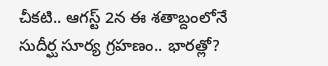చీకటి.. ఆగస్ట్ 2న ఈ శతాబ్దంలోనే సుదీర్ఘ సూర్య గ్రహణం.. భారత్లో?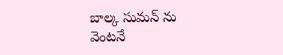బాల్క సుమన్ ను వెంటనే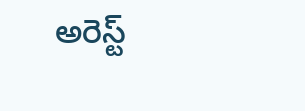అరెస్ట్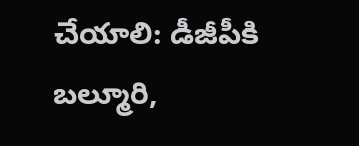చేయాలి: డీజీపీకి బల్మూరి,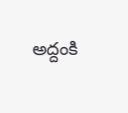అద్దంకి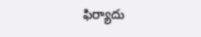ఫిర్యాదు